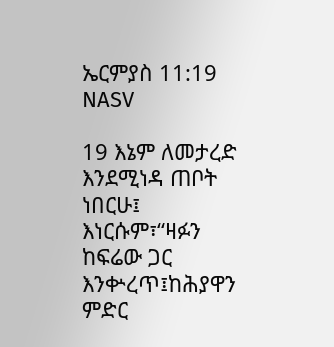ኤርምያስ 11:19 NASV

19 እኔም ለመታረድ እንደሚነዳ ጠቦት ነበርሁ፤ እነርሱም፣“ዛፉን ከፍሬው ጋር እንቍረጥ፤ከሕያዋን ምድር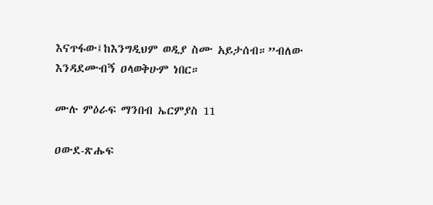እናጥፋው፤ከእንግዲህም ወዲያ ስሙ አይታሰብ።”ብለው እንዳደሙብኝ ዐላወቅሁም ነበር።

ሙሉ ምዕራፍ ማንበብ ኤርምያስ 11

ዐውደ-ጽሑፍ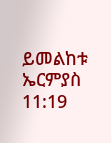ይመልከቱ ኤርምያስ 11:19